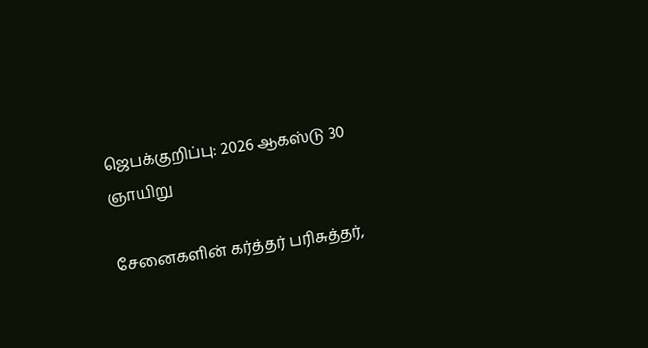ஜெபக்குறிப்பு: 2026 ஆகஸ்டு 30 ஞாயிறு

சேனைகளின் கர்த்தர் பரிசுத்தர்,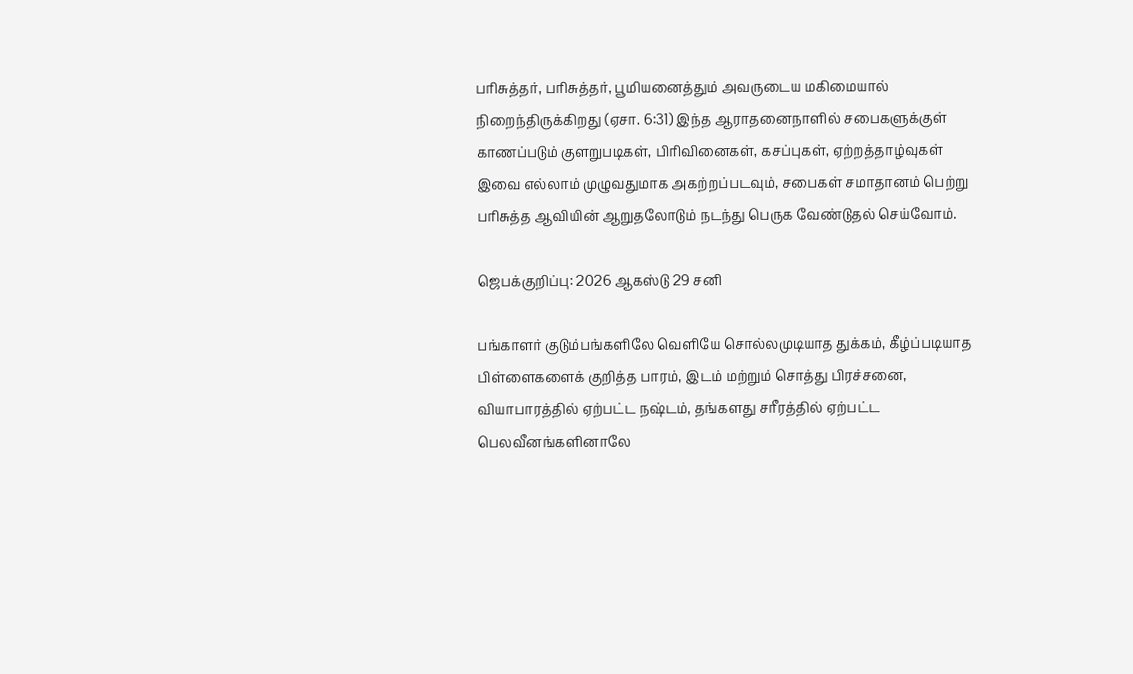பரிசுத்தர், பரிசுத்தர், பூமியனைத்தும் அவருடைய மகிமையால் நிறைந்திருக்கிறது (ஏசா. 6:31) இந்த ஆராதனைநாளில் சபைகளுக்குள் காணப்படும் குளறுபடிகள், பிரிவினைகள், கசப்புகள், ஏற்றத்தாழ்வுகள் இவை எல்லாம் முழுவதுமாக அகற்றப்படவும், சபைகள் சமாதானம் பெற்று பரிசுத்த ஆவியின் ஆறுதலோடும் நடந்து பெருக வேண்டுதல் செய்வோம்.

ஜெபக்குறிப்பு: 2026 ஆகஸ்டு 29 சனி

பங்காளர் குடும்பங்களிலே வெளியே சொல்லமுடியாத துக்கம், கீழ்ப்படியாத பிள்ளைகளைக் குறித்த பாரம், இடம் மற்றும் சொத்து பிரச்சனை, வியாபாரத்தில் ஏற்பட்ட நஷ்டம், தங்களது சரீரத்தில் ஏற்பட்ட பெலவீனங்களினாலே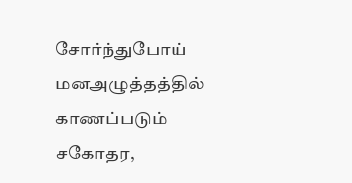சோர்ந்துபோய் மனஅழுத்தத்தில் காணப்படும் சகோதர,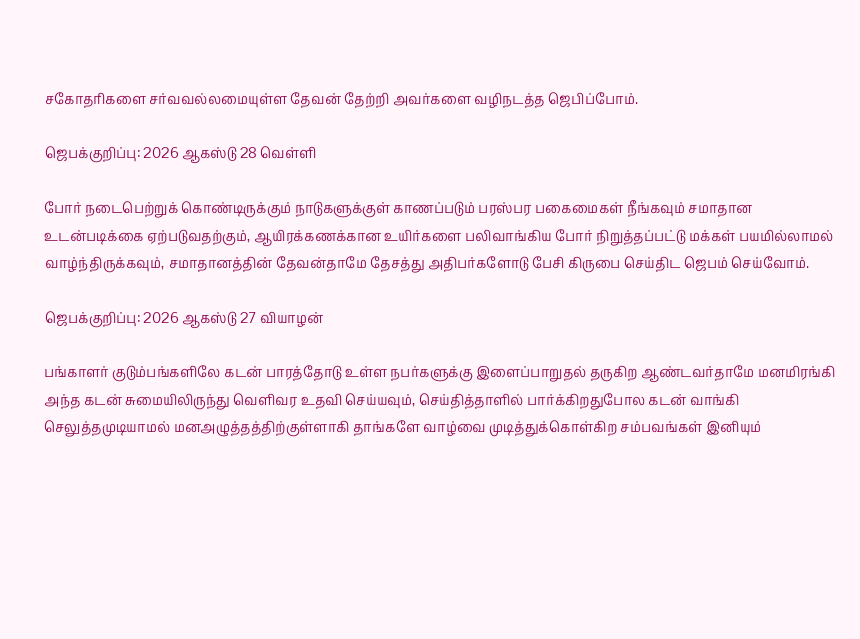சகோதரிகளை சர்வவல்லமையுள்ள தேவன் தேற்றி அவர்களை வழிநடத்த ஜெபிப்போம்.

ஜெபக்குறிப்பு: 2026 ஆகஸ்டு 28 வெள்ளி

போர் நடைபெற்றுக் கொண்டிருக்கும் நாடுகளுக்குள் காணப்படும் பரஸ்பர பகைமைகள் நீங்கவும் சமாதான உடன்படிக்கை ஏற்படுவதற்கும், ஆயிரக்கணக்கான உயிர்களை பலிவாங்கிய போர் நிறுத்தப்பட்டு மக்கள் பயமில்லாமல் வாழ்ந்திருக்கவும், சமாதானத்தின் தேவன்தாமே தேசத்து அதிபர்களோடு பேசி கிருபை செய்திட ஜெபம் செய்வோம்.

ஜெபக்குறிப்பு: 2026 ஆகஸ்டு 27 வியாழன்

பங்காளர் குடும்பங்களிலே கடன் பாரத்தோடு உள்ள நபர்களுக்கு இளைப்பாறுதல் தருகிற ஆண்டவர்தாமே மனமிரங்கி அந்த கடன் சுமையிலிருந்து வெளிவர உதவி செய்யவும், செய்தித்தாளில் பார்க்கிறதுபோல கடன் வாங்கி செலுத்தமுடியாமல் மனஅழுத்தத்திற்குள்ளாகி தாங்களே வாழ்வை முடித்துக்கொள்கிற சம்பவங்கள் இனியும்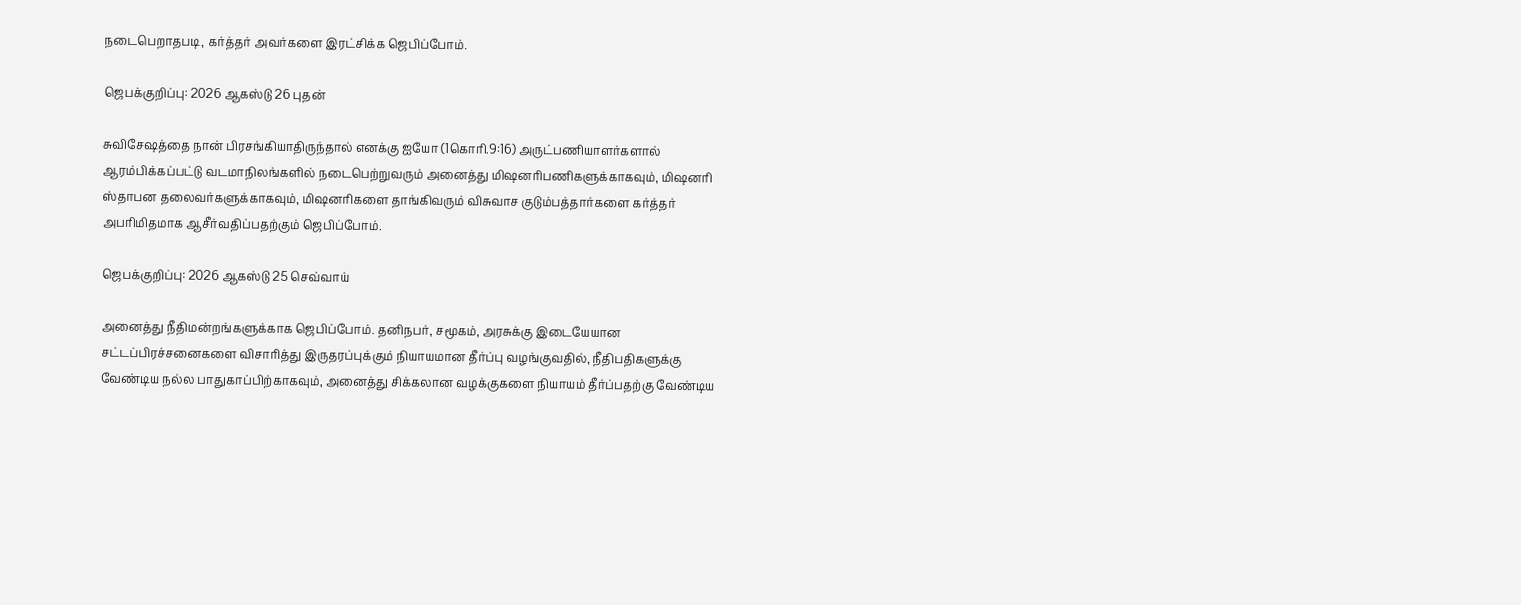நடைபெறாதபடி, கர்த்தர் அவர்களை இரட்சிக்க ஜெபிப்போம்.

ஜெபக்குறிப்பு: 2026 ஆகஸ்டு 26 புதன்

சுவிசேஷத்தை நான் பிரசங்கியாதிருந்தால் எனக்கு ஐயோ (1கொரி.9:16) அருட்பணியாளர்களால் ஆரம்பிக்கப்பட்டு வடமாநிலங்களில் நடைபெற்றுவரும் அனைத்து மிஷனரிபணிகளுக்காகவும், மிஷனரி ஸ்தாபன தலைவர்களுக்காகவும், மிஷனரிகளை தாங்கிவரும் விசுவாச குடும்பத்தார்களை கர்த்தர் அபரிமிதமாக ஆசீர்வதிப்பதற்கும் ஜெபிப்போம்.

ஜெபக்குறிப்பு: 2026 ஆகஸ்டு 25 செவ்வாய்

அனைத்து நீதிமன்றங்களுக்காக ஜெபிப்போம். தனிநபர், சமூகம், அரசுக்கு இடையேயான சட்டப்பிரச்சனைகளை விசாரித்து இருதரப்புக்கும் நியாயமான தீர்ப்பு வழங்குவதில், நீதிபதிகளுக்கு வேண்டிய நல்ல பாதுகாப்பிற்காகவும், அனைத்து சிக்கலான வழக்குகளை நியாயம் தீர்ப்பதற்கு வேண்டிய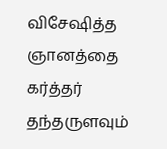விசேஷித்த ஞானத்தை கர்த்தர் தந்தருளவும்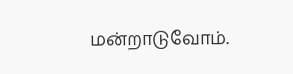மன்றாடுவோம்.